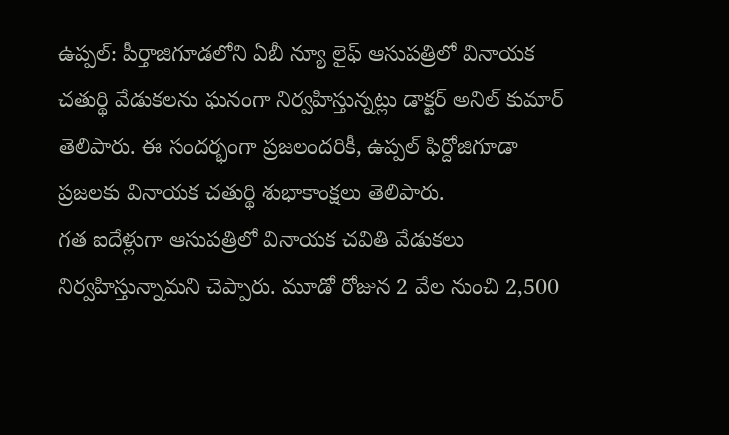ఉప్పల్: పీర్తాజిగూడలోని ఏబీ న్యూ లైఫ్ ఆసుపత్రిలో వినాయక చతుర్థి వేడుకలను ఘనంగా నిర్వహిస్తున్నట్లు డాక్టర్ అనిల్ కుమార్ తెలిపారు. ఈ సందర్భంగా ప్రజలందరికీ, ఉప్పల్ ఫిర్దోజిగూడా ప్రజలకు వినాయక చతుర్థి శుభాకాంక్షలు తెలిపారు.
గత ఐదేళ్లుగా ఆసుపత్రిలో వినాయక చవితి వేడుకలు నిర్వహిస్తున్నామని చెప్పారు. మూడో రోజున 2 వేల నుంచి 2,500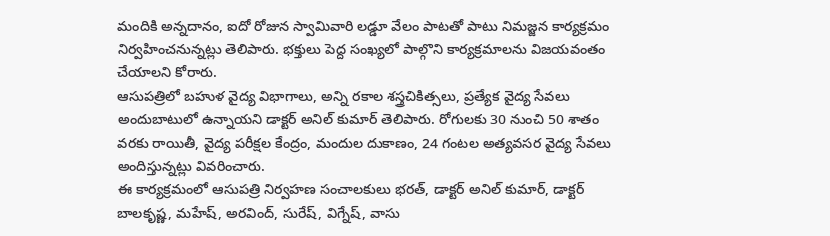మందికి అన్నదానం, ఐదో రోజున స్వామివారి లడ్డూ వేలం పాటతో పాటు నిమజ్జన కార్యక్రమం నిర్వహించనున్నట్లు తెలిపారు. భక్తులు పెద్ద సంఖ్యలో పాల్గొని కార్యక్రమాలను విజయవంతం చేయాలని కోరారు.
ఆసుపత్రిలో బహుళ వైద్య విభాగాలు, అన్ని రకాల శస్త్రచికిత్సలు, ప్రత్యేక వైద్య సేవలు అందుబాటులో ఉన్నాయని డాక్టర్ అనిల్ కుమార్ తెలిపారు. రోగులకు 30 నుంచి 50 శాతం వరకు రాయితీ, వైద్య పరీక్షల కేంద్రం, మందుల దుకాణం, 24 గంటల అత్యవసర వైద్య సేవలు అందిస్తున్నట్లు వివరించారు.
ఈ కార్యక్రమంలో ఆసుపత్రి నిర్వహణ సంచాలకులు భరత్, డాక్టర్ అనిల్ కుమార్, డాక్టర్ బాలకృష్ణ, మహేష్, అరవింద్, సురేష్, విగ్నేష్, వాసు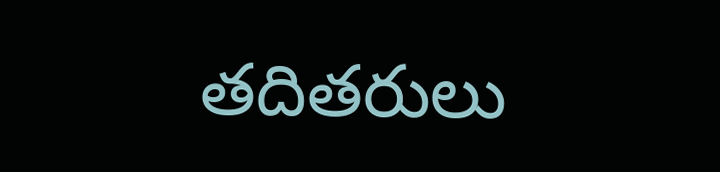తదితరులు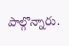పాల్గొన్నారు.